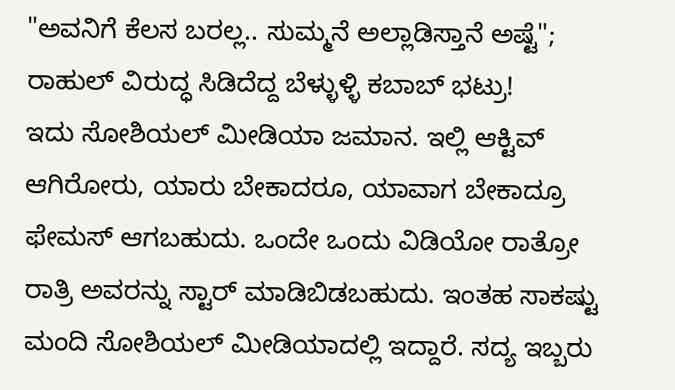"ಅವನಿಗೆ ಕೆಲಸ ಬರಲ್ಲ.. ಸುಮ್ಮನೆ ಅಲ್ಲಾಡಿಸ್ತಾನೆ ಅಷ್ಟೆ"; ರಾಹುಲ್ ವಿರುದ್ಧ ಸಿಡಿದೆದ್ದ ಬೆಳ್ಳುಳ್ಳಿ ಕಬಾಬ್ ಭಟ್ರು!
ಇದು ಸೋಶಿಯಲ್ ಮೀಡಿಯಾ ಜಮಾನ. ಇಲ್ಲಿ ಆಕ್ಟಿವ್ ಆಗಿರೋರು, ಯಾರು ಬೇಕಾದರೂ, ಯಾವಾಗ ಬೇಕಾದ್ರೂ ಫೇಮಸ್ ಆಗಬಹುದು. ಒಂದೇ ಒಂದು ವಿಡಿಯೋ ರಾತ್ರೋ ರಾತ್ರಿ ಅವರನ್ನು ಸ್ಟಾರ್ ಮಾಡಿಬಿಡಬಹುದು. ಇಂತಹ ಸಾಕಷ್ಟು ಮಂದಿ ಸೋಶಿಯಲ್ ಮೀಡಿಯಾದಲ್ಲಿ ಇದ್ದಾರೆ. ಸದ್ಯ ಇಬ್ಬರು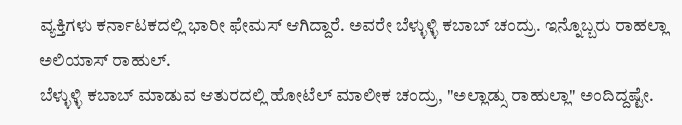ವ್ಯಕ್ತಿಗಳು ಕರ್ನಾಟಕದಲ್ಲಿ ಭಾರೀ ಫೇಮಸ್ ಆಗಿದ್ದಾರೆ. ಅವರೇ ಬೆಳ್ಳುಳ್ಳಿ ಕಬಾಬ್ ಚಂದ್ರು. ಇನ್ನೊಬ್ಬರು ರಾಹಲ್ಲಾ ಅಲಿಯಾಸ್ ರಾಹುಲ್.
ಬೆಳ್ಳುಳ್ಳಿ ಕಬಾಬ್ ಮಾಡುವ ಆತುರದಲ್ಲಿ ಹೋಟೆಲ್ ಮಾಲೀಕ ಚಂದ್ರು, "ಅಲ್ಲಾಡ್ಸು ರಾಹುಲ್ಲಾ" ಅಂದಿದ್ದಷ್ಟೇ.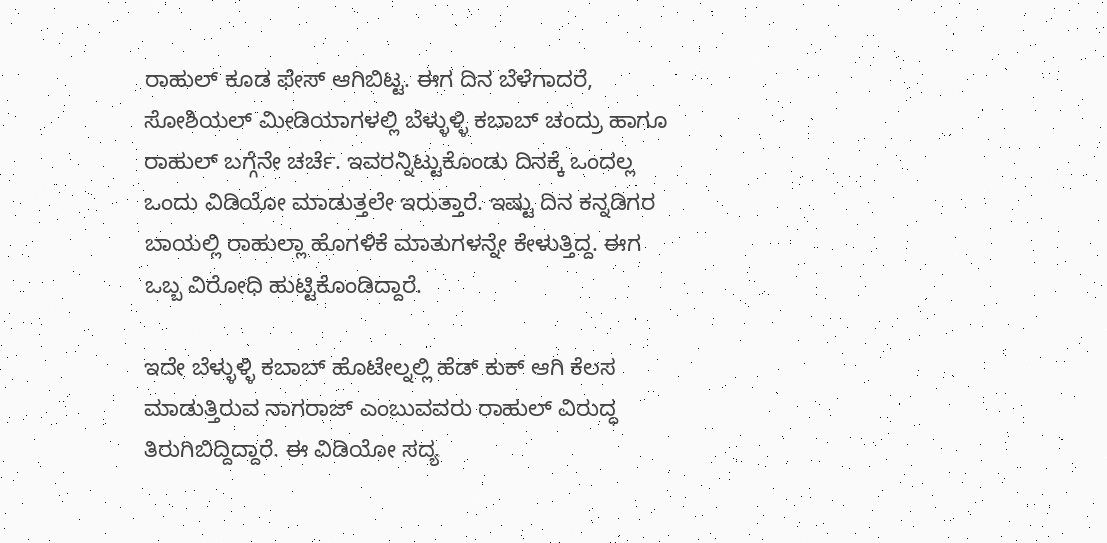ರಾಹುಲ್ ಕೂಡ ಫೇಸ್ ಆಗಿಬಿಟ್ಟ. ಈಗ ದಿನ ಬೆಳೆಗಾದರೆ, ಸೋಶಿಯಲ್ ಮೀಡಿಯಾಗಳಲ್ಲಿ ಬೆಳ್ಳುಳ್ಳಿ ಕಬಾಬ್ ಚಂದ್ರು ಹಾಗೂ ರಾಹುಲ್ ಬಗ್ಗೆನೇ ಚರ್ಚೆ. ಇವರನ್ನಿಟ್ಟುಕೊಂಡು ದಿನಕ್ಕೆ ಒಂದಲ್ಲ ಒಂದು ವಿಡಿಯೋ ಮಾಡುತ್ತಲೇ ಇರುತ್ತಾರೆ. ಇಷ್ಟು ದಿನ ಕನ್ನಡಿಗರ ಬಾಯಲ್ಲಿ ರಾಹುಲ್ಲಾ ಹೊಗಳಿಕೆ ಮಾತುಗಳನ್ನೇ ಕೇಳುತ್ತಿದ್ದ. ಈಗ ಒಬ್ಬ ವಿರೋಧಿ ಹುಟ್ಟಿಕೊಂಡಿದ್ದಾರೆ.

ಇದೇ ಬೆಳ್ಳುಳ್ಳಿ ಕಬಾಬ್ ಹೊಟೇಲ್ನಲ್ಲಿ ಹೆಡ್ ಕುಕ್ ಆಗಿ ಕೆಲಸ ಮಾಡುತ್ತಿರುವ ನಾಗರಾಜ್ ಎಂಬುವವರು ರಾಹುಲ್ ವಿರುದ್ಧ ತಿರುಗಿಬಿದ್ದಿದ್ದಾರೆ. ಈ ವಿಡಿಯೋ ಸದ್ಯ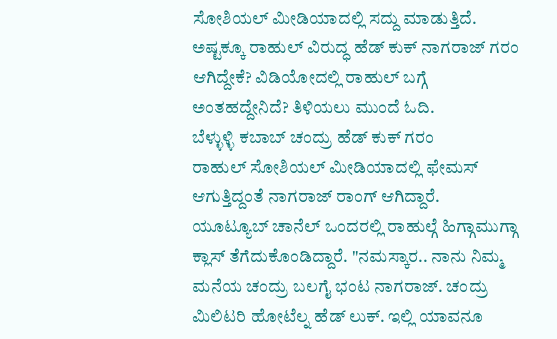ಸೋಶಿಯಲ್ ಮೀಡಿಯಾದಲ್ಲಿ ಸದ್ದು ಮಾಡುತ್ತಿದೆ. ಅಷ್ಟಕ್ಕೂ ರಾಹುಲ್ ವಿರುದ್ಧ ಹೆಡ್ ಕುಕ್ ನಾಗರಾಜ್ ಗರಂ ಆಗಿದ್ದೇಕೆ? ವಿಡಿಯೋದಲ್ಲಿ ರಾಹುಲ್ ಬಗ್ಗೆ ಅಂತಹದ್ದೇನಿದೆ? ತಿಳಿಯಲು ಮುಂದೆ ಓದಿ.
ಬೆಳ್ಳುಳ್ಳಿ ಕಬಾಬ್ ಚಂದ್ರು ಹೆಡ್ ಕುಕ್ ಗರಂ
ರಾಹುಲ್ ಸೋಶಿಯಲ್ ಮೀಡಿಯಾದಲ್ಲಿ ಫೇಮಸ್ ಆಗುತ್ತಿದ್ದಂತೆ ನಾಗರಾಜ್ ರಾಂಗ್ ಆಗಿದ್ದಾರೆ. ಯೂಟ್ಯೂಬ್ ಚಾನೆಲ್ ಒಂದರಲ್ಲಿ ರಾಹುಲ್ಗೆ ಹಿಗ್ಗಾಮುಗ್ಗಾ ಕ್ಲಾಸ್ ತೆಗೆದುಕೊಂಡಿದ್ದಾರೆ. "ನಮಸ್ಕಾರ.. ನಾನು ನಿಮ್ಮ ಮನೆಯ ಚಂದ್ರು ಬಲಗೈ ಭಂಟ ನಾಗರಾಜ್. ಚಂದ್ರು ಮಿಲಿಟರಿ ಹೋಟೆಲ್ನ ಹೆಡ್ ಲುಕ್. ಇಲ್ಲಿ ಯಾವನೂ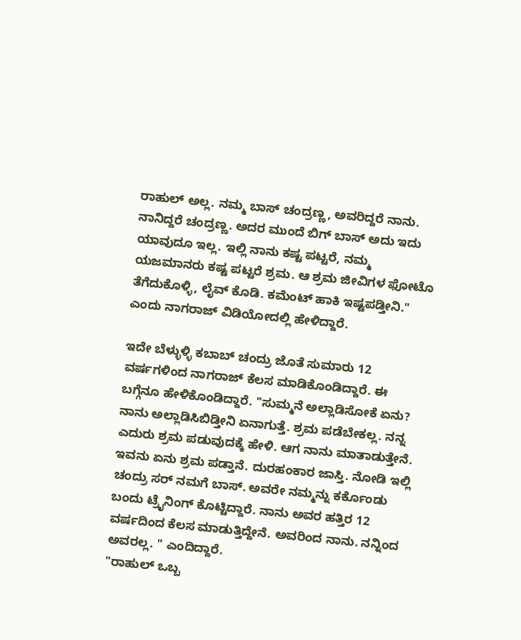ರಾಹುಲ್ ಅಲ್ಲ. ನಮ್ಮ ಬಾಸ್ ಚಂದ್ರಣ್ಣ, ಅವರಿದ್ದರೆ ನಾನು. ನಾನಿದ್ದರೆ ಚಂದ್ರಣ್ಣ. ಅದರ ಮುಂದೆ ಬಿಗ್ ಬಾಸ್ ಅದು ಇದು ಯಾವುದೂ ಇಲ್ಲ. ಇಲ್ಲಿ ನಾನು ಕಷ್ಟ ಪಟ್ಟರೆ, ನಮ್ಮ ಯಜಮಾನರು ಕಷ್ಟ ಪಟ್ಟರೆ ಶ್ರಮ. ಆ ಶ್ರಮ ಜೀವಿಗಳ ಫೋಟೊ ತೆಗೆದುಕೊಳ್ಳಿ, ಲೈವ್ ಕೊಡಿ. ಕಮೆಂಟ್ ಹಾಕಿ ಇಷ್ಟಪಡ್ತೀನಿ." ಎಂದು ನಾಗರಾಜ್ ವಿಡಿಯೋದಲ್ಲಿ ಹೇಳಿದ್ದಾರೆ.

ಇದೇ ಬೆಳ್ಳುಳ್ಳಿ ಕಬಾಬ್ ಚಂದ್ರು ಜೊತೆ ಸುಮಾರು 12 ವರ್ಷಗಳಿಂದ ನಾಗರಾಜ್ ಕೆಲಸ ಮಾಡಿಕೊಂಡಿದ್ದಾರೆ. ಈ ಬಗ್ಗೆನೂ ಹೇಳಿಕೊಂಡಿದ್ದಾರೆ. "ಸುಮ್ಮನೆ ಅಲ್ಲಾಡಿಸೋಕೆ ಏನು? ನಾನು ಅಲ್ಲಾಡಿಸಿಬಿಡ್ತೀನಿ ಏನಾಗುತ್ತೆ. ಶ್ರಮ ಪಡೆಬೇಕಲ್ಲ. ನನ್ನ ಎದುರು ಶ್ರಮ ಪಡುವುದಕ್ಕೆ ಹೇಳಿ. ಆಗ ನಾನು ಮಾತಾಡುತ್ತೇನೆ. ಇವನು ಏನು ಶ್ರಮ ಪಡ್ತಾನೆ. ದುರಹಂಕಾರ ಜಾಸ್ತಿ. ನೋಡಿ ಇಲ್ಲಿ ಚಂದ್ರು ಸರ್ ನಮಗೆ ಬಾಸ್. ಅವರೇ ನಮ್ಮನ್ನು ಕರ್ಕೊಂಡು ಬಂದು ಟ್ರೈನಿಂಗ್ ಕೊಟ್ಟಿದ್ದಾರೆ. ನಾನು ಅವರ ಹತ್ತಿರ 12 ವರ್ಷದಿಂದ ಕೆಲಸ ಮಾಡುತ್ತಿದ್ದೇನೆ. ಅವರಿಂದ ನಾನು. ನನ್ನಿಂದ ಅವರಲ್ಲ. " ಎಂದಿದ್ದಾರೆ.
"ರಾಹುಲ್ ಒಬ್ಬ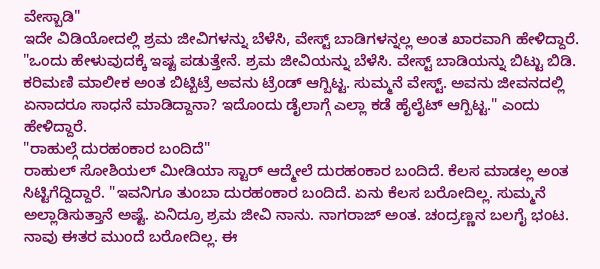ವೇಸ್ಬಾಡಿ"
ಇದೇ ವಿಡಿಯೋದಲ್ಲಿ ಶ್ರಮ ಜೀವಿಗಳನ್ನು ಬೆಳೆಸಿ, ವೇಸ್ಟ್ ಬಾಡಿಗಳನ್ನಲ್ಲ ಅಂತ ಖಾರವಾಗಿ ಹೇಳಿದ್ದಾರೆ. "ಒಂದು ಹೇಳುವುದಕ್ಕೆ ಇಷ್ಟ ಪಡುತ್ತೇನೆ. ಶ್ರಮ ಜೀವಿಯನ್ನು ಬೆಳೆಸಿ. ವೇಸ್ಟ್ ಬಾಡಿಯನ್ನು ಬಿಟ್ಟು ಬಿಡಿ. ಕರಿಮಣಿ ಮಾಲೀಕ ಅಂತ ಬಿಟ್ಬಿಟ್ರೆ ಅವನು ಟ್ರೆಂಡ್ ಆಗ್ಬಿಟ್ಟ. ಸುಮ್ಮನೆ ವೇಸ್ಟ್. ಅವನು ಜೀವನದಲ್ಲಿ ಏನಾದರೂ ಸಾಧನೆ ಮಾಡಿದ್ದಾನಾ? ಇದೊಂದು ಡೈಲಾಗ್ಗೆ ಎಲ್ಲಾ ಕಡೆ ಹೈಲೈಟ್ ಆಗ್ಬಿಟ್ಟ." ಎಂದು ಹೇಳಿದ್ದಾರೆ.
"ರಾಹುಲ್ಗೆ ದುರಹಂಕಾರ ಬಂದಿದೆ"
ರಾಹುಲ್ ಸೋಶಿಯಲ್ ಮೀಡಿಯಾ ಸ್ಟಾರ್ ಆದ್ಮೇಲೆ ದುರಹಂಕಾರ ಬಂದಿದೆ. ಕೆಲಸ ಮಾಡಲ್ಲ ಅಂತ ಸಿಟ್ಟಿಗೆದ್ದಿದ್ದಾರೆ. "ಇವನಿಗೂ ತುಂಬಾ ದುರಹಂಕಾರ ಬಂದಿದೆ. ಏನು ಕೆಲಸ ಬರೋದಿಲ್ಲ. ಸುಮ್ಮನೆ ಅಲ್ಲಾಡಿಸುತ್ತಾನೆ ಅಷ್ಟೆ. ಏನಿದ್ರೂ ಶ್ರಮ ಜೀವಿ ನಾನು. ನಾಗರಾಜ್ ಅಂತ. ಚಂದ್ರಣ್ಣನ ಬಲಗೈ ಭಂಟ. ನಾವು ಈತರ ಮುಂದೆ ಬರೋದಿಲ್ಲ. ಈ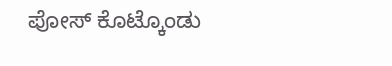ಪೋಸ್ ಕೊಟ್ಕೊಂಡು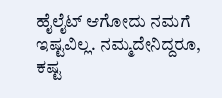ಹೈಲೈಟ್ ಆಗೋದು ನಮಗೆ ಇಷ್ಟವಿಲ್ಲ. ನಮ್ಮದೇನಿದ್ದರೂ, ಕಷ್ಟ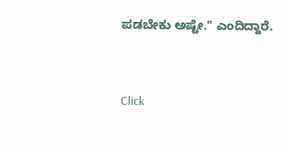ಪಡಬೇಕು ಅಷ್ಟೇ." ಎಂದಿದ್ದಾರೆ.


Click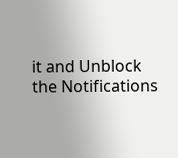it and Unblock the Notifications